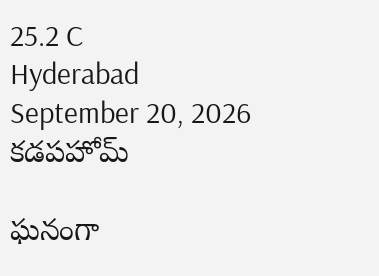25.2 C
Hyderabad
September 20, 2026
కడపహోమ్

ఘనంగా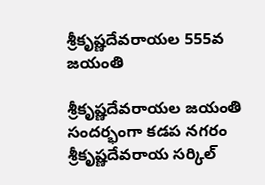శ్రీకృష్ణదేవరాయల 555వ జయంతి

శ్రీకృష్ణదేవరాయల జయంతి సందర్భంగా కడప నగరం శ్రీకృష్ణదేవరాయ సర్కిల్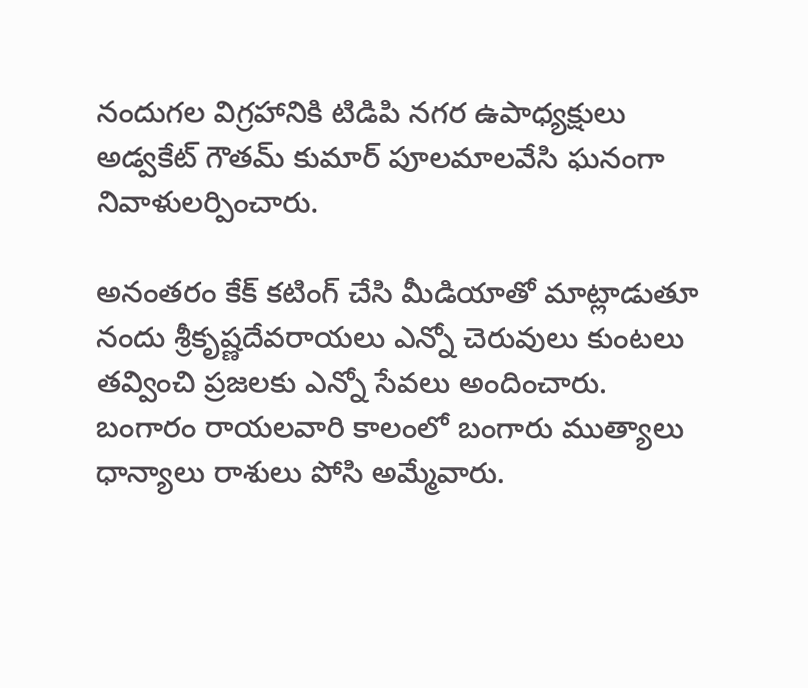నందుగల విగ్రహానికి టిడిపి నగర ఉపాధ్యక్షులు అడ్వకేట్ గౌతమ్ కుమార్ పూలమాలవేసి ఘనంగా నివాళులర్పించారు.

అనంతరం కేక్ కటింగ్ చేసి మీడియాతో మాట్లాడుతూ నందు శ్రీకృష్ణదేవరాయలు ఎన్నో చెరువులు కుంటలు తవ్వించి ప్రజలకు ఎన్నో సేవలు అందించారు. బంగారం రాయలవారి కాలంలో బంగారు ముత్యాలు ధాన్యాలు రాశులు పోసి అమ్మేవారు.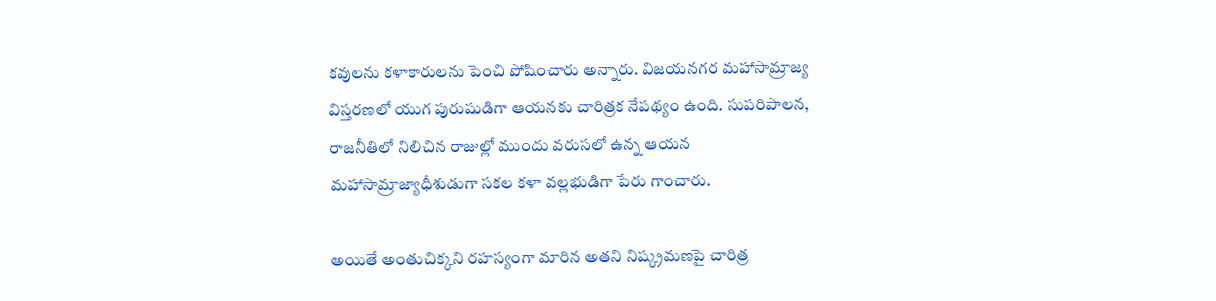కవులను కళాకారులను పెంచి పోషించారు అన్నారు. విజయనగర మహాసామ్రాజ్య విస్తరణలో యుగ పురుషుడిగా ఆయనకు చారిత్రక నేపథ్యం ఉంది. సుపరిపాలన, రాజనీతిలో నిలిచిన రాజుల్లో ముందు వరుసలో ఉన్న ఆయన మహాసామ్రాజ్యాధీశుడుగా సకల కళా వల్లభుడిగా పేరు గాంచారు.

అయితే అంతుచిక్కని రహస్యంగా మారిన అతని నిష్క్రమణపై చారిత్ర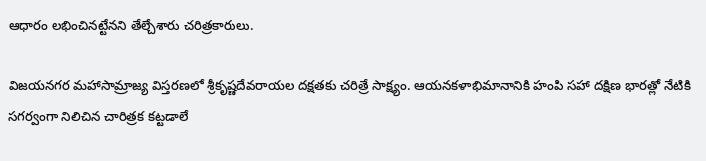ఆధారం లభించినట్టేనని తేల్చేశారు చరిత్రకారులు.

విజయనగర మహాసామ్రాజ్య విస్తరణలో శ్రీకృష్ణదేవరాయల దక్షతకు చరిత్రే సాక్ష్యం. ఆయనకళాభిమానానికి హంపి సహా దక్షిణ భారత్లో నేటికి సగర్వంగా నిలిచిన చారిత్రక కట్టడాలే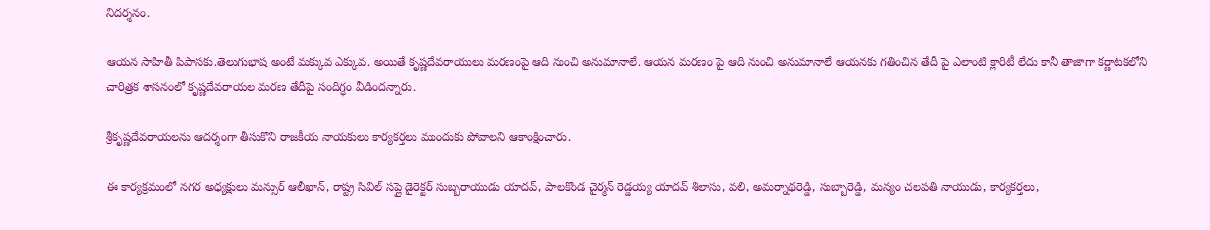నిదర్శనం.

ఆయన సాహితీ పిపాసకు.తెలుగుభాష అంటే మక్కువ ఎక్కువ. అయితే కృష్ణదేవరాయులు మరణంపై ఆది నుంచి అనుమానాలే. ఆయన మరణం పై ఆది నుంచి అనుమానాలే ఆయనకు గతించిన తేదీ పై ఎలాంటి క్లారిటీ లేదు కానీ తాజాగా కర్ణాటకలోని చారిత్రక శాసనంలో కృష్ణదేవరాయల మరణ తేదీపై సందిగ్ధం వీడిందన్నారు.

శ్రీకృష్ణదేవరాయలను ఆదర్శంగా తీసుకొని రాజకీయ నాయకులు కార్యకర్తలు ముందుకు పోవాలని ఆకాంక్షించారు.

ఈ కార్యక్రమంలో నగర అధ్యక్షులు మన్సుర్ ఆలీఖాన్, రాష్ట్ర సివిల్ సప్లై డైరెక్టర్ సుబ్బరాయుడు యాదవ్, పాలకొండ చైర్మన్ రెడ్డయ్య యాదవ్ శిలాసు, వలి, అమర్నాథరెడ్డి, సుబ్బారెడ్డి, మన్యం చలపతి నాయుడు, కార్యకర్తలు,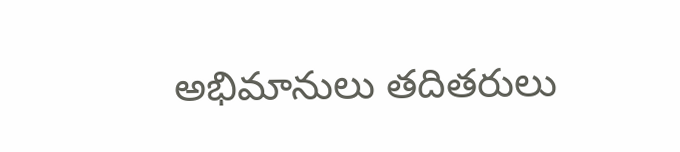అభిమానులు తదితరులు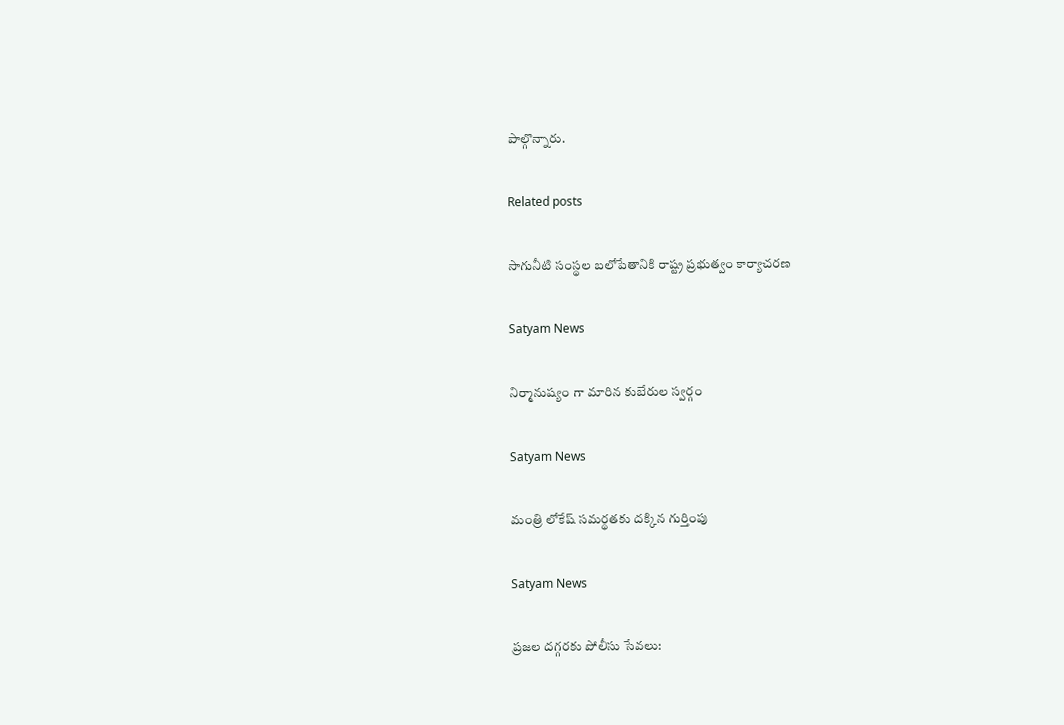పాల్గొన్నారు.

Related posts

సాగునీటి సంస్థల బలోపేతానికి రాష్ట్ర ప్రభుత్వం కార్యాచరణ

Satyam News

నిర్మానుష్యం గా మారిన కుబేరుల స్వర్గం

Satyam News

మంత్రి లోకేష్ సమర్థతకు దక్కిన గుర్తింపు

Satyam News

ప్రజల దగ్గరకు పోలీసు సేవలు: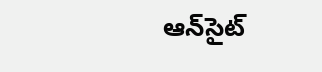ఆన్‌సైట్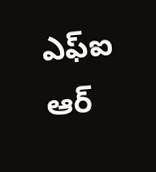ఎఫ్ఐ ఆర్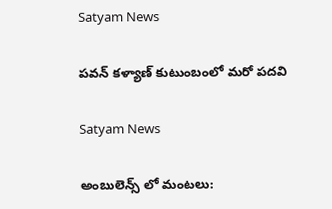Satyam News

ప‌వ‌న్ క‌ళ్యాణ్‌ కుటుంబంలో మరో పదవి

Satyam News

అంబులెన్స్ లో మంటలు: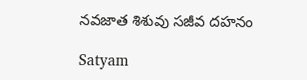నవజాత శిశువు సజీవ దహనం

Satyam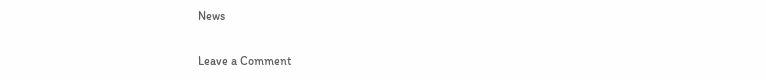News

Leave a Comment